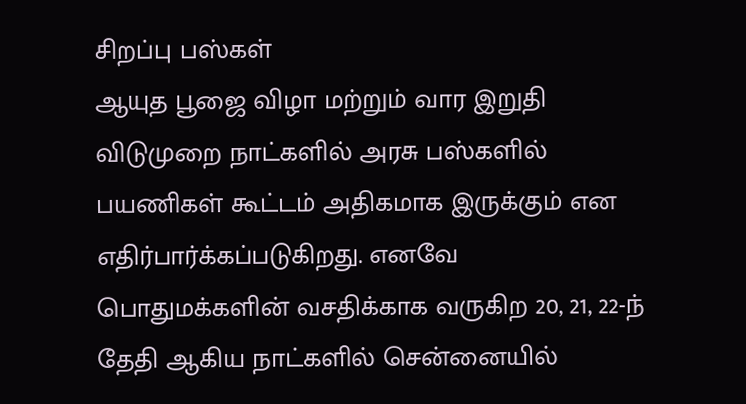சிறப்பு பஸ்கள்
ஆயுத பூஜை விழா மற்றும் வார இறுதி விடுமுறை நாட்களில் அரசு பஸ்களில் பயணிகள் கூட்டம் அதிகமாக இருக்கும் என எதிர்பார்க்கப்படுகிறது. எனவே பொதுமக்களின் வசதிக்காக வருகிற 20, 21, 22-ந் தேதி ஆகிய நாட்களில் சென்னையில்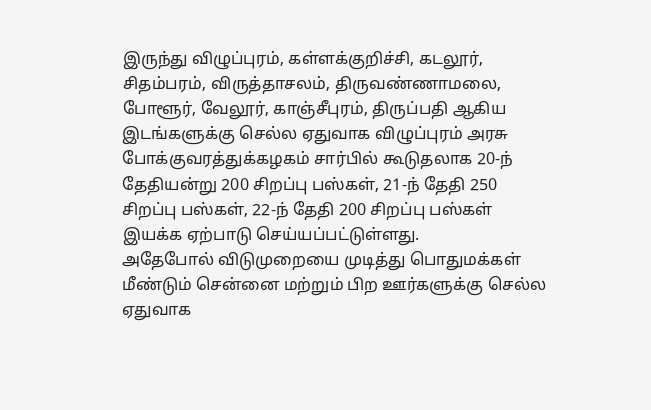இருந்து விழுப்புரம், கள்ளக்குறிச்சி, கடலூர், சிதம்பரம், விருத்தாசலம், திருவண்ணாமலை, போளூர், வேலூர், காஞ்சீபுரம், திருப்பதி ஆகிய இடங்களுக்கு செல்ல ஏதுவாக விழுப்புரம் அரசு போக்குவரத்துக்கழகம் சார்பில் கூடுதலாக 20-ந் தேதியன்று 200 சிறப்பு பஸ்கள், 21-ந் தேதி 250 சிறப்பு பஸ்கள், 22-ந் தேதி 200 சிறப்பு பஸ்கள் இயக்க ஏற்பாடு செய்யப்பட்டுள்ளது.
அதேபோல் விடுமுறையை முடித்து பொதுமக்கள் மீண்டும் சென்னை மற்றும் பிற ஊர்களுக்கு செல்ல ஏதுவாக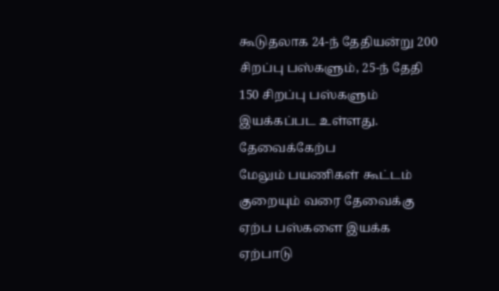கூடுதலாக 24-ந் தேதியன்று 200 சிறப்பு பஸ்களும், 25-ந் தேதி 150 சிறப்பு பஸ்களும் இயக்கப்பட உள்ளது.
தேவைக்கேற்ப
மேலும் பயணிகள் கூட்டம் குறையும் வரை தேவைக்கு ஏற்ப பஸ்களை இயக்க ஏற்பாடு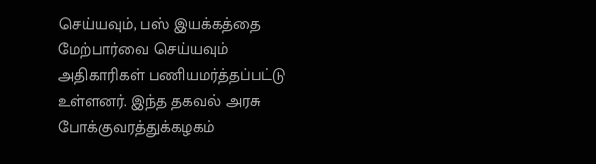செய்யவும், பஸ் இயக்கத்தை மேற்பார்வை செய்யவும் அதிகாரிகள் பணியமர்த்தப்பட்டு உள்ளனர். இந்த தகவல் அரசு போக்குவரத்துக்கழகம்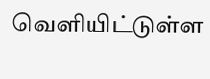வெளியிட்டுள்ள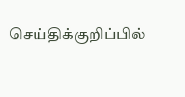செய்திக்குறிப்பில்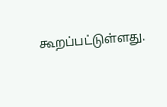கூறப்பட்டுள்ளது.